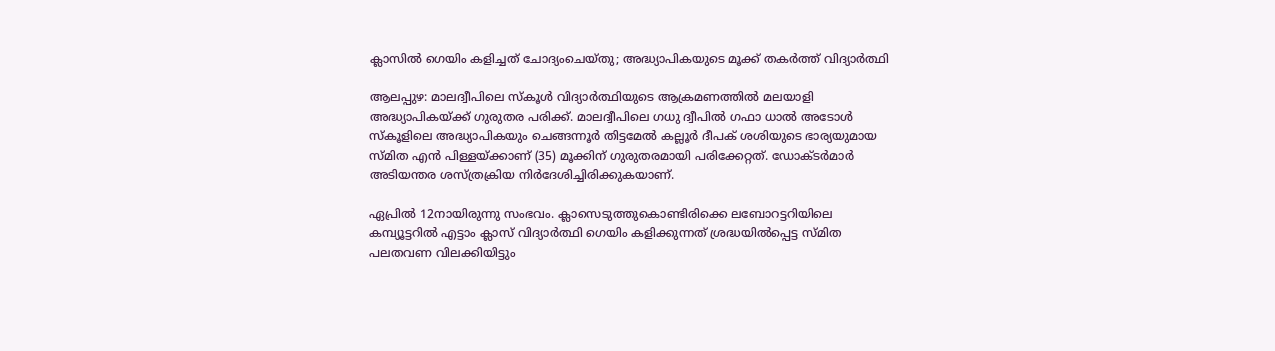ക്ലാസിൽ ഗെയിം കളിച്ചത് ചോദ്യംചെയ്‌തു; അദ്ധ്യാപികയുടെ മൂക്ക് തകർത്ത് വിദ്യാർത്ഥി

ആലപ്പുഴ: മാലദ്വീപിലെ സ്‌കൂൾ വിദ്യാർത്ഥിയുടെ ആക്രമണത്തിൽ മലയാളി അദ്ധ്യാപികയ്‌ക്ക് ഗുരുതര പരിക്ക്. മാലദ്വീപിലെ ഗധു ദ്വീപിൽ ഗഫാ ധാൽ അടോൾ സ്‌കൂളിലെ അദ്ധ്യാപികയും ചെങ്ങന്നൂർ തിട്ടമേൽ കല്ലൂർ ദീപക് ശശിയുടെ ഭാര്യയുമായ സ്‌മിത എൻ പിള്ളയ്‌ക്കാണ് (35) മൂക്കിന് ഗുരുതരമായി പരിക്കേറ്റത്. ഡോക്‌ടർമാർ അടിയന്തര ശസ്‌ത്രക്രിയ നിർദേശിച്ചിരിക്കുകയാണ്.

ഏപ്രിൽ 12നായിരുന്നു സംഭവം. ക്ലാസെടുത്തുകൊണ്ടിരിക്കെ ലബോറട്ടറിയിലെ കമ്പ്യൂട്ടറിൽ എട്ടാം ക്ലാസ് വിദ്യാർത്ഥി ഗെയിം കളിക്കുന്നത് ശ്രദ്ധയിൽപ്പെട്ട സ്‌മിത പലതവണ വിലക്കിയിട്ടും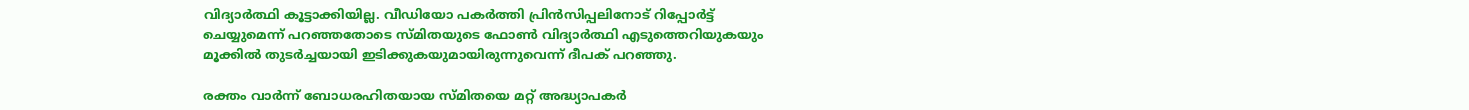വിദ്യാർത്ഥി കൂട്ടാക്കിയില്ല. വീഡിയോ പകർത്തി പ്രിൻസിപ്പലിനോട് റിപ്പോർട്ട് ചെയ്യുമെന്ന് പറഞ്ഞതോടെ സ്‌മിതയുടെ ഫോൺ വിദ്യാർത്ഥി എടുത്തെറിയുകയും മൂക്കിൽ തുടർച്ചയായി ഇടിക്കുകയുമായിരുന്നുവെന്ന് ദീപക് പറഞ്ഞു.

രക്തം വാർന്ന് ബോധരഹിതയായ സ്‌മിതയെ മറ്റ് അദ്ധ്യാപകർ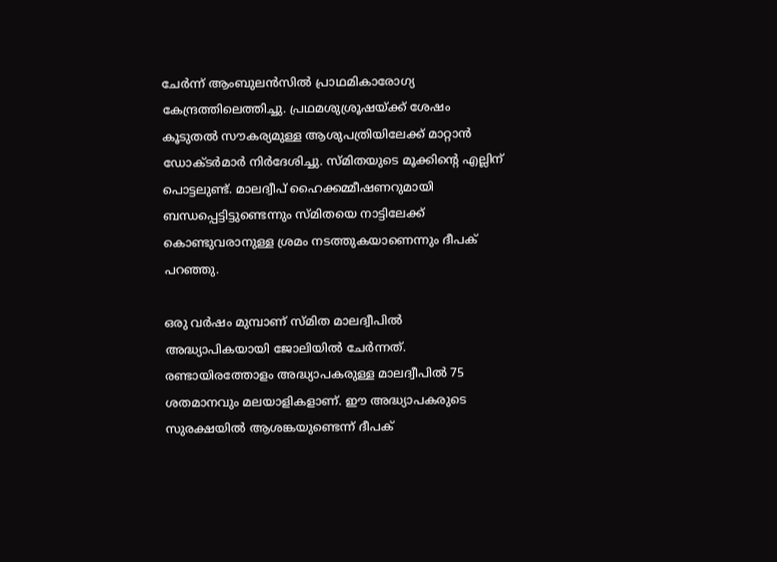ചേർന്ന് ആംബുലൻസിൽ പ്രാഥമികാരോഗ്യ കേന്ദ്രത്തിലെത്തിച്ചു. പ്രഥമശുശ്രൂഷയ്‌ക്ക് ശേഷം കൂടുതൽ സൗകര്യമുള്ള ആശുപത്രിയിലേക്ക് മാറ്റാൻ ഡോക്‌ടർമാർ നിർദേശിച്ചു. സ്‌മിതയുടെ മൂക്കിന്റെ എല്ലിന് പൊട്ടലുണ്ട്. മാലദ്വീപ് ഹൈക്കമ്മീഷണറുമായി ബന്ധപ്പെട്ടിട്ടുണ്ടെന്നും സ്‌മിതയെ നാട്ടിലേക്ക് കൊണ്ടുവരാനുള്ള ശ്രമം നടത്തുകയാണെന്നും ദീപക് പറഞ്ഞു.

ഒരു വർഷം മുമ്പാണ് സ്‌മിത മാലദ്വീപിൽ അദ്ധ്യാപികയായി ജോലിയിൽ ചേർന്നത്. രണ്ടായിരത്തോളം അദ്ധ്യാപകരുള്ള മാലദ്വീപിൽ 75 ശതമാനവും മലയാളികളാണ്. ഈ അദ്ധ്യാപകരുടെ സുരക്ഷയിൽ ആശങ്കയുണ്ടെന്ന് ദീപക്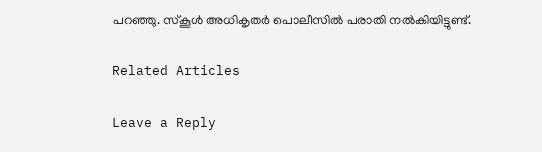പറഞ്ഞു. സ്‌കൂൾ അധികൃതർ പൊലീസിൽ പരാതി നൽകിയിട്ടുണ്ട്.

Related Articles

Leave a Reply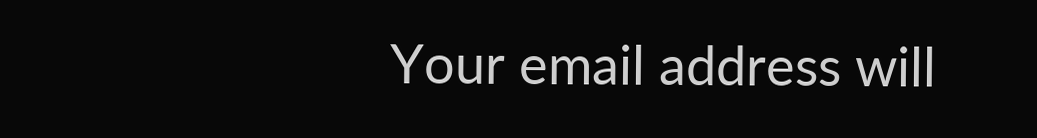Your email address will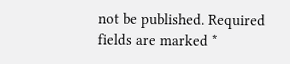not be published. Required fields are marked *